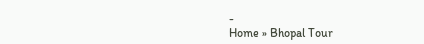-
Home » Bhopal Tour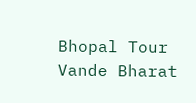Bhopal Tour
Vande Bharat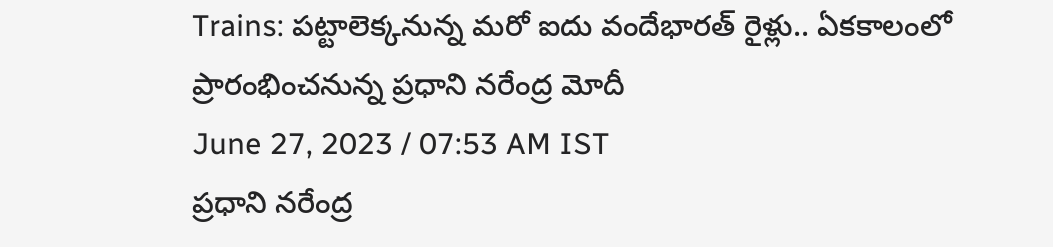Trains: పట్టాలెక్కనున్న మరో ఐదు వందేభారత్ రైళ్లు.. ఏకకాలంలో ప్రారంభించనున్న ప్రధాని నరేంద్ర మోదీ
June 27, 2023 / 07:53 AM IST
ప్రధాని నరేంద్ర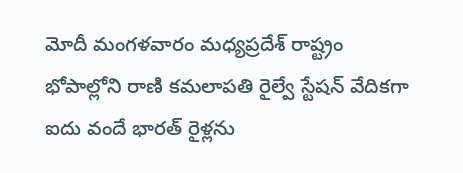మోదీ మంగళవారం మధ్యప్రదేశ్ రాష్ట్రం భోపాల్లోని రాణి కమలాపతి రైల్వే స్టేషన్ వేదికగా ఐదు వందే భారత్ రైళ్లను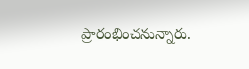ప్రారంభించనున్నారు.